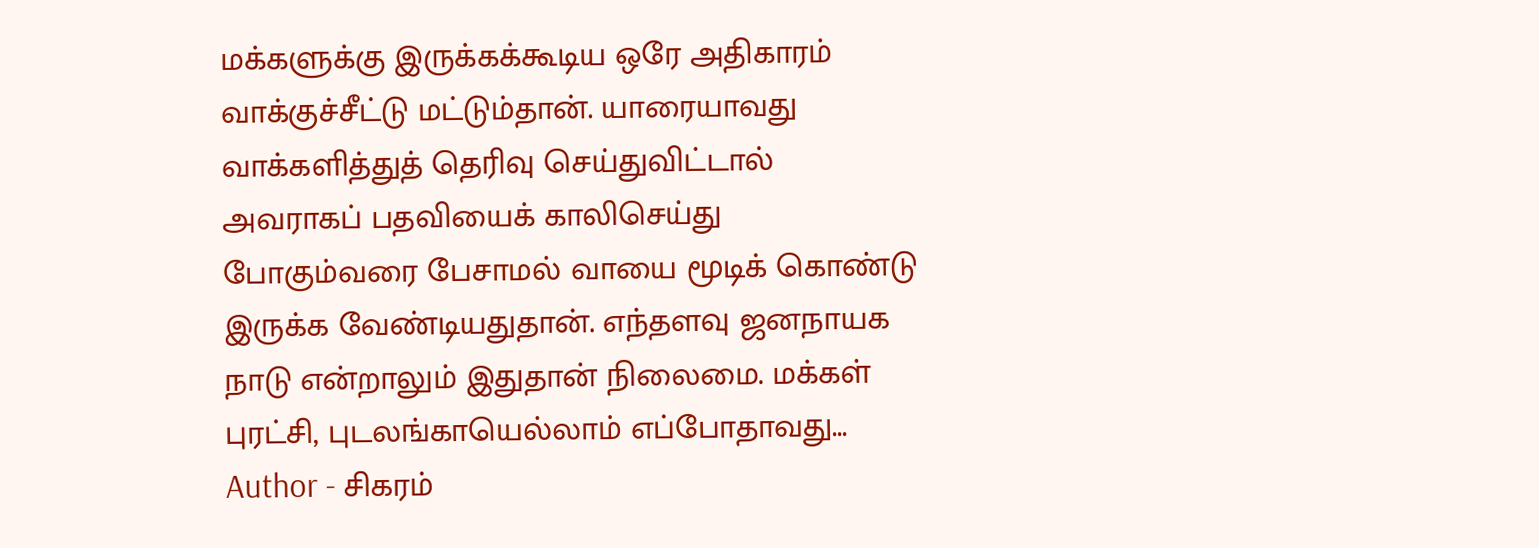மக்களுக்கு இருக்கக்கூடிய ஒரே அதிகாரம் வாக்குச்சீட்டு மட்டும்தான். யாரையாவது வாக்களித்துத் தெரிவு செய்துவிட்டால் அவராகப் பதவியைக் காலிசெய்து போகும்வரை பேசாமல் வாயை மூடிக் கொண்டு இருக்க வேண்டியதுதான். எந்தளவு ஜனநாயக நாடு என்றாலும் இதுதான் நிலைமை. மக்கள் புரட்சி, புடலங்காயெல்லாம் எப்போதாவது...
Author - சிகரம்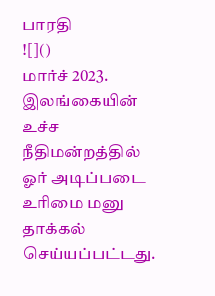பாரதி
![]()
மார்ச் 2023. இலங்கையின் உச்ச நீதிமன்றத்தில் ஓர் அடிப்படை உரிமை மனு தாக்கல் செய்யப்பட்டது.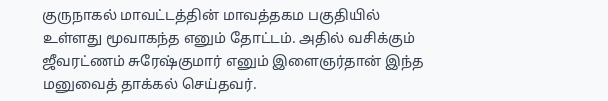குருநாகல் மாவட்டத்தின் மாவத்தகம பகுதியில் உள்ளது மூவாகந்த எனும் தோட்டம். அதில் வசிக்கும் ஜீவரட்ணம் சுரேஷ்குமார் எனும் இளைஞர்தான் இந்த மனுவைத் தாக்கல் செய்தவர்.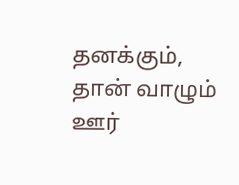தனக்கும், தான் வாழும் ஊர்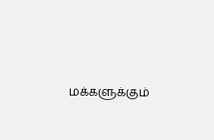மக்களுக்கும்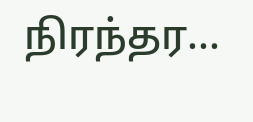நிரந்தர...